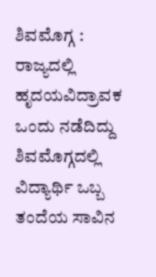ಶಿವಮೊಗ್ಗ : ರಾಜ್ಯದಲ್ಲಿ ಹೃದಯವಿದ್ರಾವಕ ಒಂದು ನಡೆದಿದ್ದು ಶಿವಮೊಗ್ಗದಲ್ಲಿ ವಿದ್ಯಾರ್ಥಿ ಒಬ್ಬ ತಂದೆಯ ಸಾವಿನ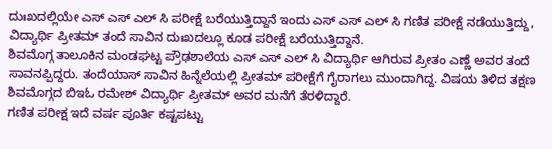ದುಃಖದಲ್ಲಿಯೇ ಎಸ್ ಎಸ್ ಎಲ್ ಸಿ ಪರೀಕ್ಷೆ ಬರೆಯುತ್ತಿದ್ದಾನೆ ಇಂದು ಎಸ್ ಎಸ್ ಎಲ್ ಸಿ ಗಣಿತ ಪರೀಕ್ಷೆ ನಡೆಯುತ್ತಿದ್ದು, ವಿದ್ಯಾರ್ಥಿ ಪ್ರೀತಮ್ ತಂದೆ ಸಾವಿನ ದುಃಖದಲ್ಲೂ ಕೂಡ ಪರೀಕ್ಷೆ ಬರೆಯುತ್ತಿದ್ದಾನೆ.
ಶಿವಮೊಗ್ಗ ತಾಲೂಕಿನ ಮಂಡಘಟ್ಟ ಪ್ರೌಢಶಾಲೆಯ ಎಸ್ ಎಸ್ ಎಲ್ ಸಿ ವಿದ್ಯಾರ್ಥಿ ಆಗಿರುವ ಪ್ರೀತಂ ಎಣ್ಣೆ ಅವರ ತಂದೆ ಸಾವನಪ್ಪಿದ್ದರು. ತಂದೆಯಾಸ್ ಸಾವಿನ ಹಿನ್ನೆಲೆಯಲ್ಲಿ ಪ್ರೀತಮ್ ಪರೀಕ್ಷೆಗೆ ಗೈರಾಗಲು ಮುಂದಾಗಿದ್ದ. ವಿಷಯ ತಿಳಿದ ತಕ್ಷಣ ಶಿವಮೊಗ್ಗದ ಬಿಇಓ ರಮೇಶ್ ವಿದ್ಯಾರ್ಥಿ ಪ್ರೀತಮ್ ಅವರ ಮನೆಗೆ ತೆರಳಿದ್ದಾರೆ.
ಗಣಿತ ಪರೀಕ್ಷ ಇದೆ ವರ್ಷ ಪೂರ್ತಿ ಕಷ್ಟಪಟ್ಟು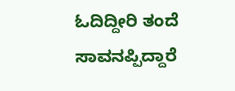ಓದಿದ್ದೀರಿ ತಂದೆ ಸಾವನಪ್ಪಿದ್ದಾರೆ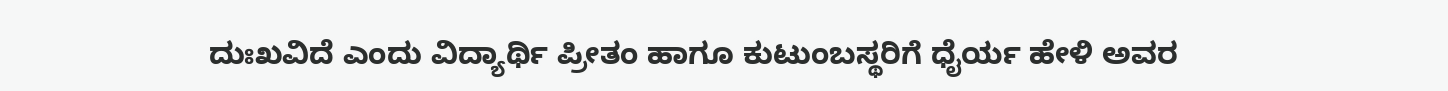ದುಃಖವಿದೆ ಎಂದು ವಿದ್ಯಾರ್ಥಿ ಪ್ರೀತಂ ಹಾಗೂ ಕುಟುಂಬಸ್ಥರಿಗೆ ಧೈರ್ಯ ಹೇಳಿ ಅವರ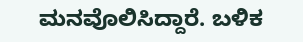ಮನವೊಲಿಸಿದ್ದಾರೆ. ಬಳಿಕ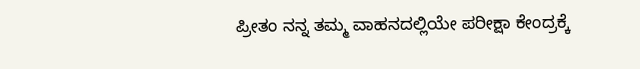ಪ್ರೀತಂ ನನ್ನ ತಮ್ಮ ವಾಹನದಲ್ಲಿಯೇ ಪರೀಕ್ಷಾ ಕೇಂದ್ರಕ್ಕೆ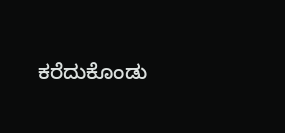ಕರೆದುಕೊಂಡು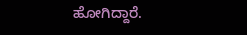ಹೋಗಿದ್ದಾರೆ.